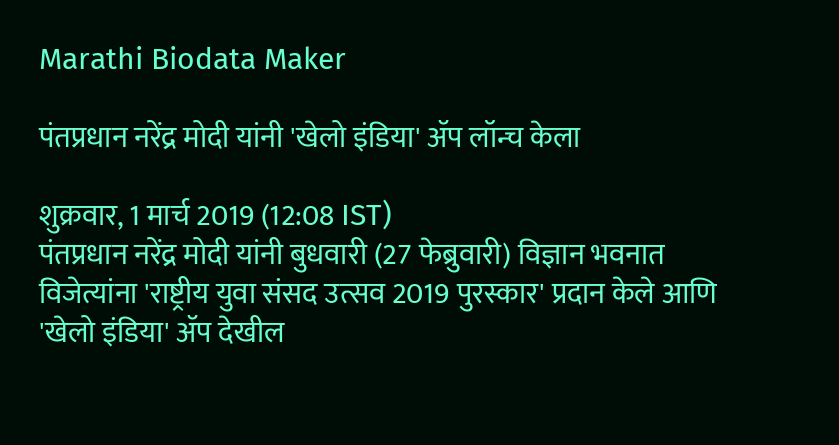Marathi Biodata Maker

पंतप्रधान नरेंद्र मोदी यांनी 'खेलो इंडिया' ॲप लॉन्च केला

शुक्रवार, 1 मार्च 2019 (12:08 IST)
पंतप्रधान नरेंद्र मोदी यांनी बुधवारी (27 फेब्रुवारी) विज्ञान भवनात विजेत्यांना 'राष्ट्रीय युवा संसद उत्सव 2019 पुरस्कार' प्रदान केले आणि 'खेलो इंडिया' ॲप देखील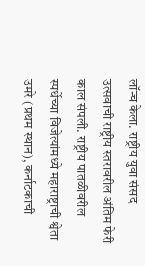लॉन्च केला. राष्ट्रीय युवा संसद उत्सवाची राष्ट्रीय स्तरावरील अंतिम फेरी काल संपली. राष्ट्रीय पातळीवरील स्पर्धेच्या विजेत्यांमध्ये महाराष्ट्राची श्वेता उमरे (प्रथम स्थान), कर्नाटकाची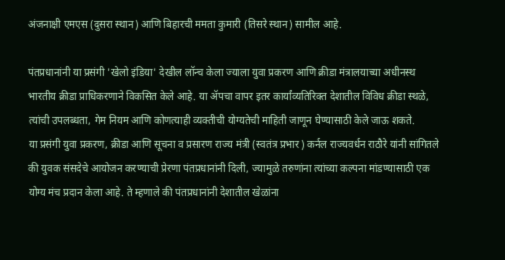अंजनाक्षी एमएस (दुसरा स्थान) आणि बिहारची ममता कुमारी (तिसरे स्थान) सामील आहे.

पंतप्रधानांनी या प्रसंगी 'खेलो इंडिया' देखील लॉन्च केला ज्याला युवा प्रकरण आणि क्रीडा मंत्रालयाच्या अधीनस्थ भारतीय क्रीडा प्राधिकरणाने विकसित केले आहे. या ॲपचा वापर इतर कार्यांव्यतिरिक्त देशातील विविध क्रीडा स्थळे, त्यांची उपलब्धता, गेम नियम आणि कोणत्याही व्यक्तीची योग्यतेची माहिती जाणून घेण्यासाठी केले जाऊ शकते.
या प्रसंगी युवा प्रकरण, क्रीडा आणि सूचना व प्रसारण राज्य मंत्री (स्वतंत्र प्रभार) कर्नल राज्यवर्धन राठौरे यांनी सांगितले की युवक संसदेचे आयोजन करण्याची प्रेरणा पंतप्रधानांनी दिली, ज्यामुळे तरुणांना त्यांच्या कल्पना मांडण्यासाठी एक योग्य मंच प्रदान केला आहे. ते म्हणाले की पंतप्रधानांनी देशातील खेळांना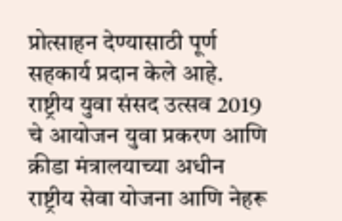प्रोत्साहन देण्यासाठी पूर्ण सहकार्य प्रदान केले आहे. राष्ट्रीय युवा संसद उत्सव 2019 चे आयोजन युवा प्रकरण आणि क्रीडा मंत्रालयाच्या अधीन राष्ट्रीय सेवा योजना आणि नेहरू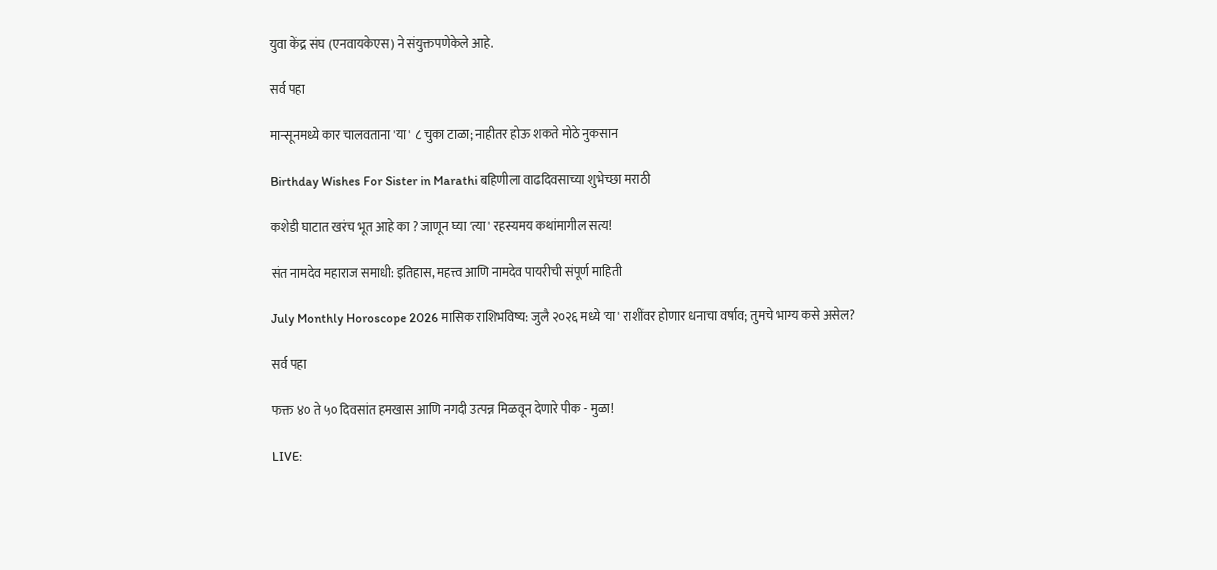युवा केंद्र संघ (एनवायकेएस) ने संयुक्तपणेकेले आहे.

सर्व पहा

मान्सूनमध्ये कार चालवताना 'या' ८ चुका टाळा; नाहीतर होऊ शकते मोठे नुकसान

Birthday Wishes For Sister in Marathi बहिणीला वाढदिवसाच्या शुभेच्छा मराठी

कशेडी घाटात खरंच भूत आहे का ? जाणून घ्या 'त्या' रहस्यमय कथांमागील सत्य!

संत नामदेव महाराज समाधी: इतिहास, महत्त्व आणि नामदेव पायरीची संपूर्ण माहिती

July Monthly Horoscope 2026 मासिक राशिभविष्य: जुलै २०२६ मध्ये 'या' राशींवर होणार धनाचा वर्षाव; तुमचे भाग्य कसे असेल?

सर्व पहा

फक्त ४० ते ५० दिवसांत हमखास आणि नगदी उत्पन्न मिळवून देणारे पीक - मुळा!

LIVE: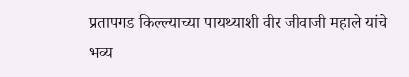प्रतापगड किल्ल्याच्या पायथ्याशी वीर जीवाजी महाले यांचे भव्य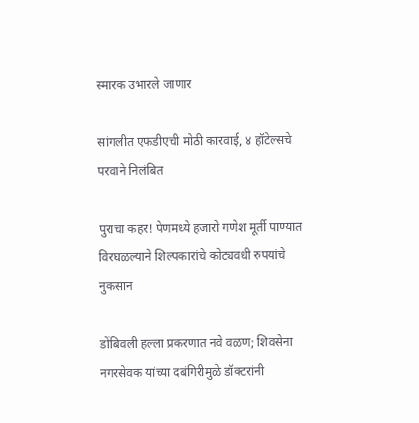स्मारक उभारले जाणार

सांगलीत एफडीएची मोठी कारवाई, ४ हॉटेल्सचे परवाने निलंबित

पुराचा कहर! पेणमध्ये हजारो गणेश मूर्ती पाण्यात विरघळल्याने शिल्पकारांचे कोट्यवधी रुपयांचे नुकसान

डोंबिवली हल्ला प्रकरणात नवे वळण; शिवसेना नगरसेवक यांच्या दबंगिरीमुळे डॉक्टरांनी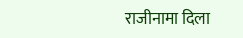राजीनामा दिला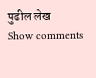पुढील लेख
Show comments